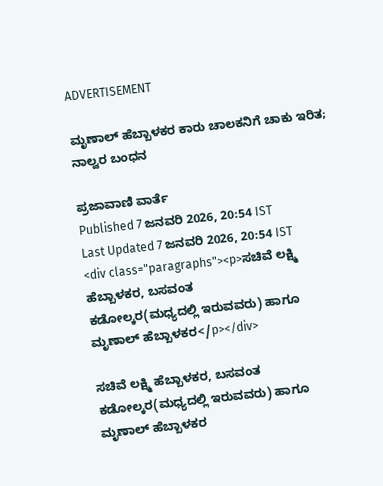ADVERTISEMENT

ಮೃಣಾಲ್‌ ಹೆಬ್ಬಾಳಕರ ಕಾರು ಚಾಲಕನಿಗೆ ಚಾಕು ಇರಿತ; ನಾಲ್ವರ ಬಂಧನ

ಪ್ರಜಾವಾಣಿ ವಾರ್ತೆ
Published 7 ಜನವರಿ 2026, 20:54 IST
Last Updated 7 ಜನವರಿ 2026, 20:54 IST
<div class="paragraphs"><p>ಸಚಿವೆ ಲಕ್ಷ್ಮಿ ಹೆಬ್ಬಾಳಕರ, ಬಸವಂತ ಕಡೋಲ್ಕರ(ಮಧ್ಯದಲ್ಲಿ ‌ಇರುವವರು) ಹಾಗೂ ಮೃಣಾಲ್‌ ಹೆಬ್ಬಾಳಕರ</p></div>

ಸಚಿವೆ ಲಕ್ಷ್ಮಿ ಹೆಬ್ಬಾಳಕರ, ಬಸವಂತ ಕಡೋಲ್ಕರ(ಮಧ್ಯದಲ್ಲಿ ‌ಇರುವವರು) ಹಾಗೂ ಮೃಣಾಲ್‌ ಹೆಬ್ಬಾಳಕರ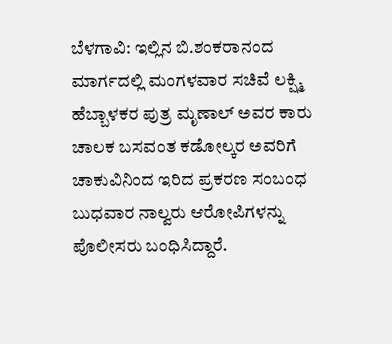ಬೆಳಗಾವಿ: ಇಲ್ಲಿನ ಬಿ.ಶಂಕರಾನಂದ ಮಾರ್ಗದಲ್ಲಿ ಮಂಗಳವಾರ ಸಚಿವೆ ಲಕ್ಷ್ಮಿ ಹೆಬ್ಬಾಳಕರ ಪುತ್ರ ಮೃಣಾಲ್‌ ಅವರ ಕಾರು ಚಾಲಕ ಬಸವಂತ ಕಡೋಲ್ಕರ ಅವರಿಗೆ ಚಾಕುವಿನಿಂದ ಇರಿದ ಪ್ರಕರಣ ಸಂಬಂಧ ಬುಧವಾರ ನಾಲ್ವರು ಆರೋಪಿಗಳನ್ನು ಪೊಲೀಸರು ಬಂಧಿಸಿದ್ದಾರೆ.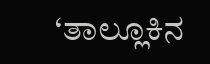‘ತಾಲ್ಲೂಕಿನ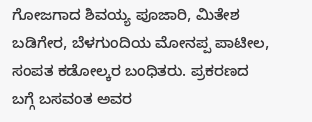ಗೋಜಗಾದ ಶಿವಯ್ಯ ಪೂಜಾರಿ, ಮಿತೇಶ ಬಡಿಗೇರ, ಬೆಳಗುಂದಿಯ ಮೋನಪ್ಪ ಪಾಟೀಲ, ಸಂಪತ ಕಡೋಲ್ಕರ ಬಂಧಿತರು. ಪ್ರಕರಣದ ಬಗ್ಗೆ ಬಸವಂತ ಅವರ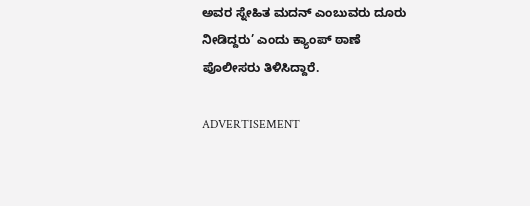ಅವರ ಸ್ನೇಹಿತ ಮದನ್‌ ಎಂಬುವರು ದೂರು ನೀಡಿದ್ದರು’ ಎಂದು ಕ್ಯಾಂಪ್ ಠಾಣೆ ಪೊಲೀಸರು ತಿಳಿಸಿದ್ದಾರೆ.

ADVERTISEMENT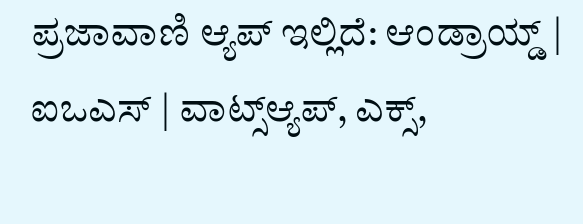ಪ್ರಜಾವಾಣಿ ಆ್ಯಪ್ ಇಲ್ಲಿದೆ: ಆಂಡ್ರಾಯ್ಡ್ | ಐಒಎಸ್ | ವಾಟ್ಸ್ಆ್ಯಪ್, ಎಕ್ಸ್,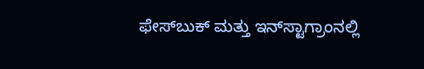ಫೇಸ್‌ಬುಕ್ ಮತ್ತು ಇನ್‌ಸ್ಟಾಗ್ರಾಂನಲ್ಲಿ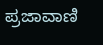ಪ್ರಜಾವಾಣಿ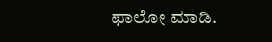ಫಾಲೋ ಮಾಡಿ.